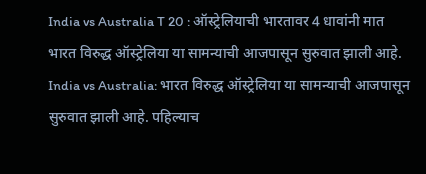India vs Australia T 20 : ऑस्ट्रेलियाची भारतावर 4 धावांनी मात
भारत विरुद्ध ऑस्ट्रेलिया या सामन्याची आजपासून सुरुवात झाली आहे.
India vs Australia: भारत विरुद्ध ऑस्ट्रेलिया या सामन्याची आजपासून सुरुवात झाली आहे. पहिल्याच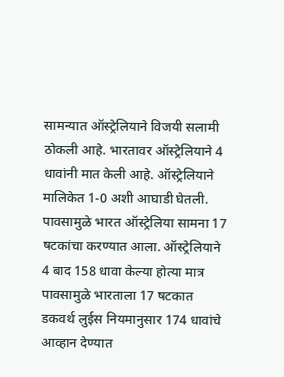सामन्यात ऑस्ट्रेलियाने विजयी सलामी ठोकली आहे. भारतावर ऑस्ट्रेलियाने 4 धावांनी मात केली आहे. ऑस्ट्रेलियाने मालिकेत 1-0 अशी आघाडी घेतली. पावसामुळे भारत ऑस्ट्रेलिया सामना 17 षटकांचा करण्यात आला. ऑस्ट्रेलियाने 4 बाद 158 धावा केल्या होत्या मात्र पावसामुळे भारताला 17 षटकात डकवर्थ लुईस नियमानुसार 174 धावांचे आव्हान देण्यात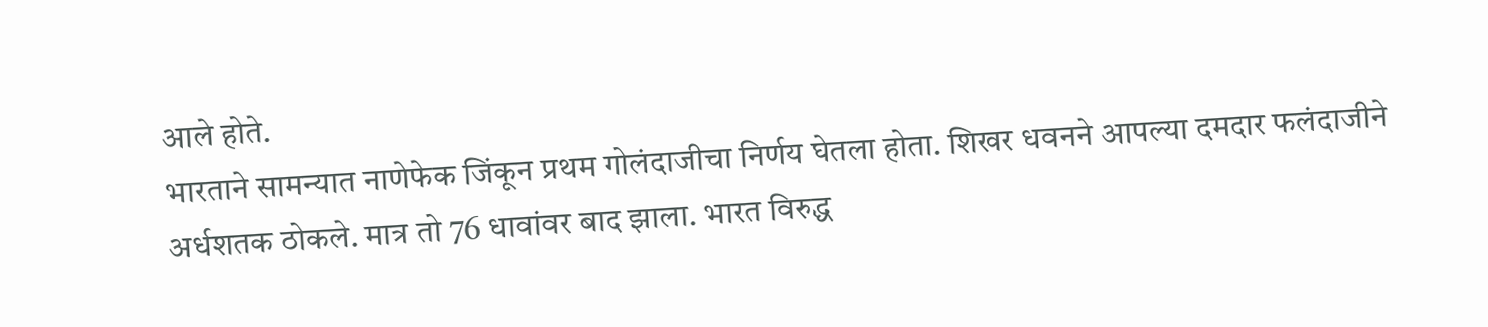आले होते.
भारताने सामन्यात नाणेफेक जिंकून प्रथम गोलंदाजीचा निर्णय घेतला होता. शिखर धवनने आपल्या दमदार फलंदाजीने अर्धशतक ठोकले. मात्र तो 76 धावांवर बाद झाला. भारत विरुद्ध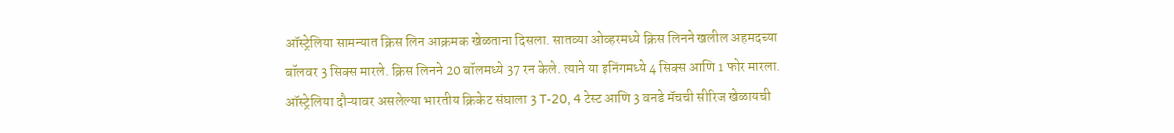ऑस्ट्रेलिया सामन्यात क्रिस लिन आक्रमक खेळताना दिसला. सातव्या ओव्हरमध्ये क्रिस लिनने खलील अहमदच्या बॉलवर 3 सिक्स मारले. क्रिस लिनने 20 बॉलमध्ये 37 रन केले. त्याने या इनिंगमध्ये 4 सिक्स आणि 1 फोर मारला.
ऑस्ट्रेलिया दौऱ्यावर असलेल्या भारतीय क्रिकेट संघाला 3 T-20, 4 टेस्ट आणि 3 वनडे मॅचची सीरिज खेळायची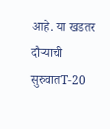आहे. या खडतर दौऱ्याची सुरुवातT-20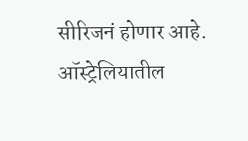सीरिजनं होणार आहे. ऑस्ट्रेलियातील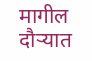मागील दौऱ्यात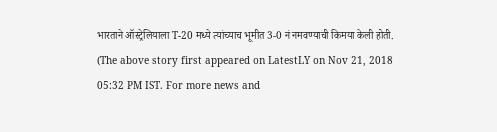भारताने ऑस्ट्रेलियाला T-20 मध्ये त्यांच्याच भूमीत 3-0 नं नमवण्याची किमया केली होती.
(The above story first appeared on LatestLY on Nov 21, 2018 05:32 PM IST. For more news and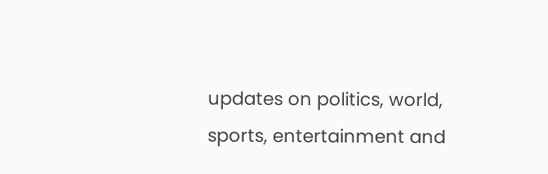updates on politics, world, sports, entertainment and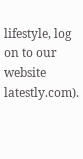lifestyle, log on to our website latestly.com).